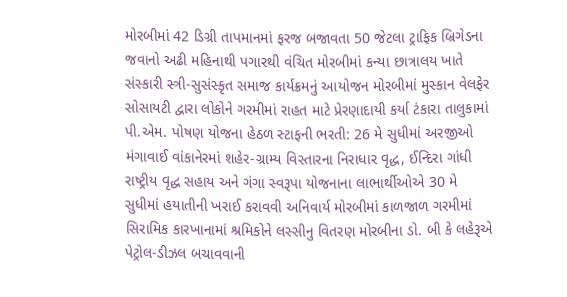મોરબીમાં 42 ડિગ્રી તાપમાનમાં ફરજ બજાવતા 50 જેટલા ટ્રાફિક બ્રિગેડના જવાનો અઢી મહિનાથી પગારથી વંચિત મોરબીમાં કન્યા છાત્રાલય ખાતે સંસ્કારી સ્ત્રી-સુસંસ્કૃત સમાજ કાર્યક્રમનું આયોજન મોરબીમાં મુસ્કાન વેલફેર સોસાયટી દ્વારા લોકોને ગરમીમાં રાહત માટે પ્રેરણાદાયી કર્યા ટંકારા તાલુકામાં પી.એમ. પોષણ યોજના હેઠળ સ્ટાફની ભરતી: 26 મે સુધીમાં અરજીઓ મંગાવાઈ વાંકાનેરમાં શહેર-ગ્રામ્ય વિસ્તારના નિરાધાર વૃદ્ધ, ઈન્દિરા ગાંધી રાષ્ટ્રીય વૃદ્ધ સહાય અને ગંગા સ્વરૂપા યોજનાના લાભાર્થીઓએ 30 મે સુધીમાં હયાતીની ખરાઈ કરાવવી અનિવાર્ય મોરબીમાં કાળજાળ ગરમીમાં સિરામિક કારખાનામાં શ્રમિકોને લસ્સીનુ વિતરણ મોરબીના ડો. બી કે લહેરૂએ પેટ્રોલ-ડીઝલ બચાવવાની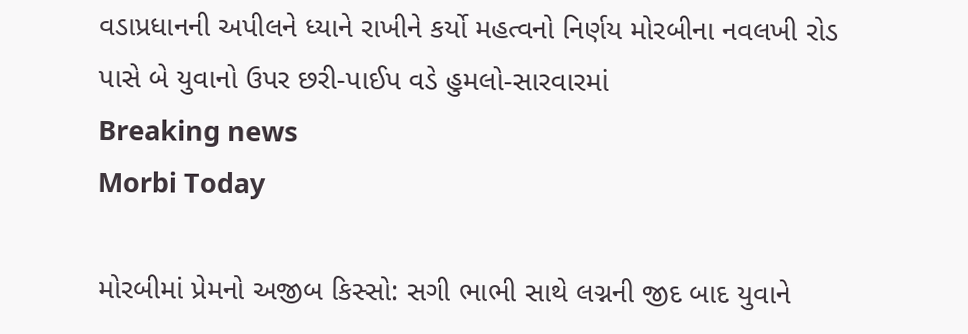વડાપ્રધાનની અપીલને ધ્યાને રાખીને કર્યો મહત્વનો નિર્ણય મોરબીના નવલખી રોડ પાસે બે યુવાનો ઉપર છરી-પાઈપ વડે હુમલો-સારવારમાં
Breaking news
Morbi Today

મોરબીમાં પ્રેમનો અજીબ કિસ્સો: સગી ભાભી સાથે લગ્નની જીદ બાદ યુવાને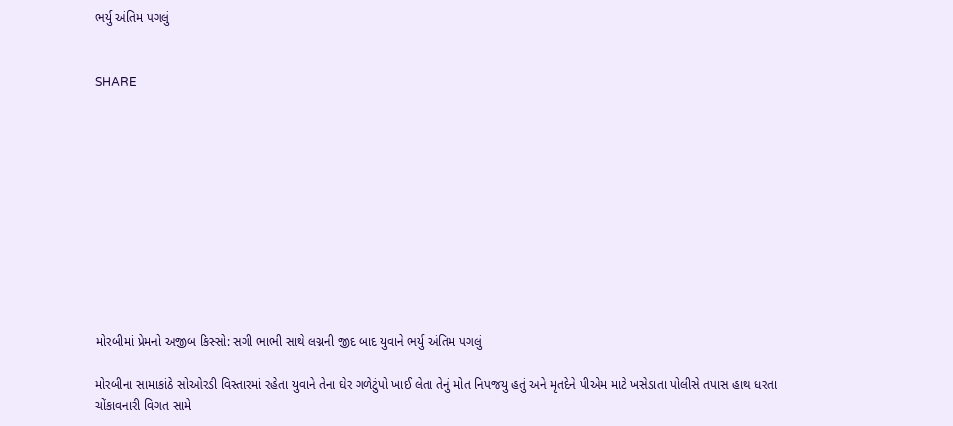ભર્યુ અંતિમ પગલું


SHARE











મોરબીમાં પ્રેમનો અજીબ કિસ્સો: સગી ભાભી સાથે લગ્નની જીદ બાદ યુવાને ભર્યુ અંતિમ પગલું

મોરબીના સામાકાંઠે સોઓરડી વિસ્તારમાં રહેતા યુવાને તેના ઘેર ગળેટુંપો ખાઈ લેતા તેનું મોત નિપજયુ હતું અને મૃતદેને પીએમ માટે ખસેડાતા પોલીસે તપાસ હાથ ધરતા ચોંકાવનારી વિગત સામે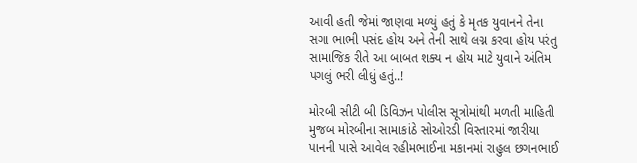આવી હતી જેમાં જાણવા મળ્યું હતું કે મૃતક યુવાનને તેના સગા ભાભી પસંદ હોય અને તેની સાથે લગ્ન કરવા હોય પરંતુ સામાજિક રીતે આ બાબત શક્ય ન હોય માટે યુવાને અંતિમ પગલું ભરી લીધું હતું..!

મોરબી સીટી બી ડિવિઝન પોલીસ સૂત્રોમાંથી મળતી માહિતી મુજબ મોરબીના સામાકાંઠે સોઓરડી વિસ્તારમાં જારીયા પાનની પાસે આવેલ રહીમભાઈના મકાનમાં રાહુલ છગનભાઈ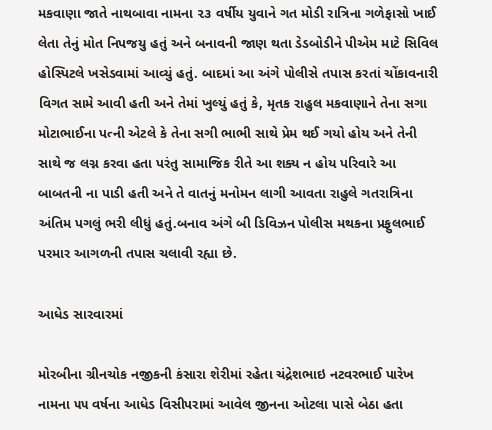મકવાણા જાતે નાથબાવા નામના ૨૩ વર્ષીય યુવાને ગત મોડી રાત્રિના ગળેફાસો ખાઈ લેતા તેનું મોત નિપજયુ હતું અને બનાવની જાણ થતા ડેડબોડીને પીએમ માટે સિવિલ હોસ્પિટલે ખસેડવામાં આવ્યું હતું. બાદમાં આ અંગે પોલીસે તપાસ કરતાં ચોંકાવનારી વિગત સામે આવી હતી અને તેમાં ખુલ્યું હતું કે, મૃતક રાહુલ મકવાણાને તેના સગા મોટાભાઈના પત્ની એટલે કે તેના સગી ભાભી સાથે પ્રેમ થઈ ગયો હોય અને તેની સાથે જ લગ્ન કરવા હતા પરંતુ સામાજિક રીતે આ શક્ય ન હોય પરિવારે આ બાબતની ના પાડી હતી અને તે વાતનું મનોમન લાગી આવતા રાહુલે ગતરાત્રિના અંતિમ પગલું ભરી લીધું હતું.બનાવ અંગે બી ડિવિઝન પોલીસ મથકના પ્રફુલભાઈ પરમાર આગળની તપાસ ચલાવી રહ્યા છે.

આધેડ સારવારમાં

મોરબીના ગ્રીનચોક નજીકની કંસારા શેરીમાં રહેતા ચંદ્રેશભાઇ નટવરભાઈ પારેખ નામના ૫૫ વર્ષના આધેડ વિસીપરામાં આવેલ જીનના ઓટલા પાસે બેઠા હતા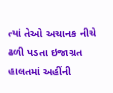ત્યાં તેઓ અચાનક નીચે ઢળી પડતા ઇજાગ્રત હાલતમાં અહીંની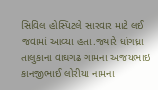સિવિલ હોસ્પિટલે સારવાર માટે લઈ જવામાં આવ્યા હતા.જ્યારે ધાંગધ્રા તાલુકાના વાઘગઢ ગામના અજયભાઇ કાનજીભાઈ લોરીયા નામના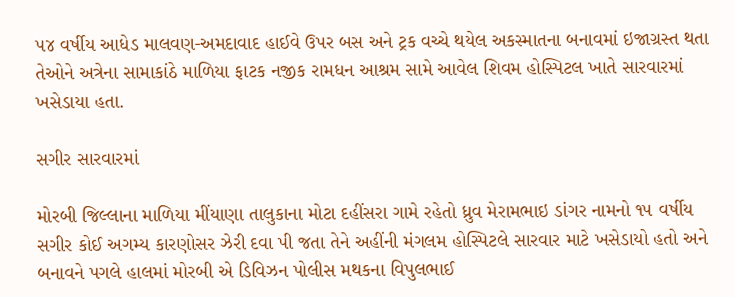૫૪ વર્ષીય આધેડ માલવણ-અમદાવાદ હાઈવે ઉપર બસ અને ટ્રક વચ્ચે થયેલ અકસ્માતના બનાવમાં ઇજાગ્રસ્ત થતા તેઓને અત્રેના સામાકાંઠે માળિયા ફાટક નજીક રામધન આશ્રમ સામે આવેલ શિવમ હોસ્પિટલ ખાતે સારવારમાં ખસેડાયા હતા.

સગીર સારવારમાં

મોરબી જિલ્લાના માળિયા મીંયાણા તાલુકાના મોટા દહીંસરા ગામે રહેતો ધ્રુવ મેરામભાઇ ડાંગર નામનો ૧૫ વર્ષીય સગીર કોઈ અગમ્ય કારણોસર ઝેરી દવા પી જતા તેને અહીંની મંગલમ હોસ્પિટલે સારવાર માટે ખસેડાયો હતો અને બનાવને પગલે હાલમાં મોરબી એ ડિવિઝન પોલીસ મથકના વિપુલભાઈ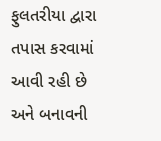ફુલતરીયા દ્વારા તપાસ કરવામાં આવી રહી છે અને બનાવની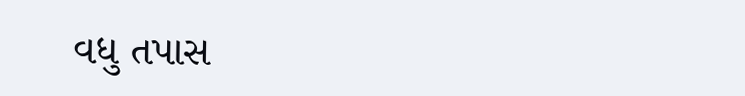વધુ તપાસ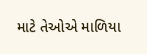માટે તેઓએ માળિયા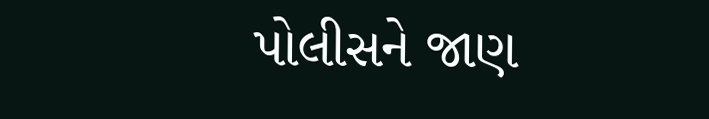પોલીસને જાણ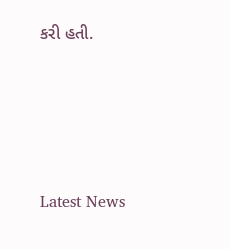કરી હતી.






Latest News